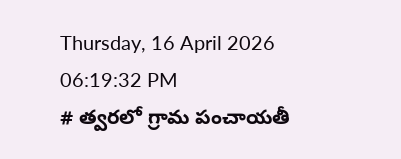Thursday, 16 April 2026 06:19:32 PM
# త్వరలో గ్రామ పంచాయతీ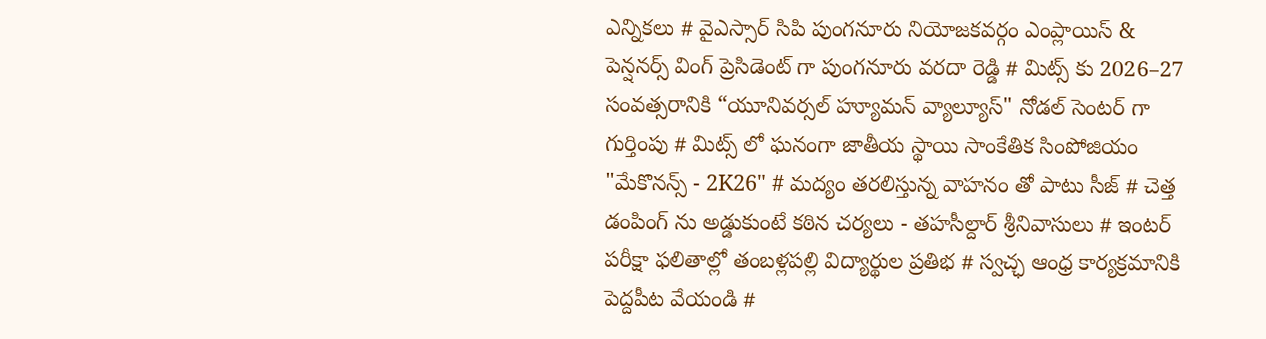ఎన్నికలు # వైఎస్సార్ సిపి పుంగనూరు నియోజకవర్గం ఎంప్లాయిస్ & పెన్షనర్స్ వింగ్ ప్రెసిడెంట్ గా పుంగనూరు వరదా రెడ్డి # మిట్స్ కు 2026–27 సంవత్సరానికి “యూనివర్సల్ హ్యూమన్ వ్యాల్యూస్" నోడల్ సెంటర్‌ గా గుర్తింపు # మిట్స్ లో ఘనంగా జాతీయ స్థాయి సాంకేతిక సింపోజియం "మేకొనన్స్ - 2K26" # మద్యం తరలిస్తున్న వాహనం తో పాటు సీజ్ # చెత్త డంపింగ్ ను అడ్డుకుంటే కఠిన చర్యలు - తహసీల్దార్ శ్రీనివాసులు # ఇంటర్ పరీక్షా ఫలితాల్లో తంబళ్లపల్లి విద్యార్థుల ప్రతిభ # స్వచ్ఛ ఆంధ్ర కార్యక్రమానికి పెద్దపీట వేయండి #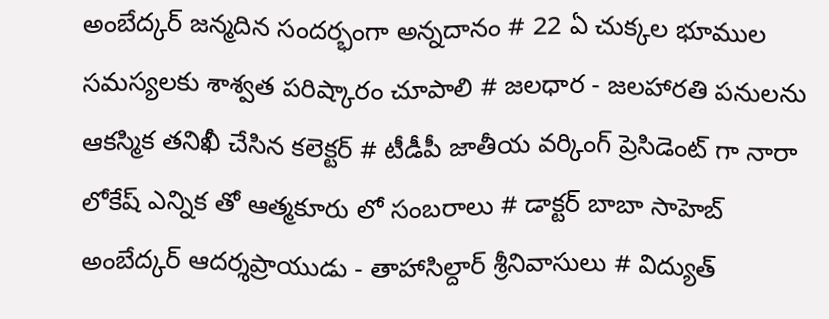అంబేద్కర్ జన్మదిన సందర్భంగా అన్నదానం # 22 ఏ చుక్కల భూముల సమస్యలకు శాశ్వత పరిష్కారం చూపాలి # జలధార - జలహారతి పనులను ఆకస్మిక తనిఖీ చేసిన కలెక్టర్ # టీడీపీ జాతీయ వర్కింగ్ ప్రెసిడెంట్ గా నారా లోకేష్ ఎన్నిక తో ఆత్మకూరు లో సంబరాలు # డాక్టర్ బాబా సాహెబ్ అంబేద్కర్ ఆదర్శప్రాయుడు - తాహాసిల్దార్ శ్రీనివాసులు # విద్యుత్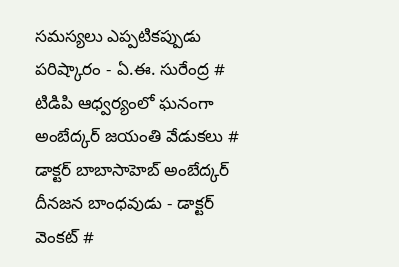సమస్యలు ఎప్పటికప్పుడు పరిష్కారం - ఏ.ఈ. సురేంద్ర # టిడిపి ఆధ్వర్యంలో ఘనంగా అంబేద్కర్ జయంతి వేడుకలు # డాక్టర్ బాబాసాహెబ్ అంబేద్కర్ దీనజన బాంధవుడు - డాక్టర్ వెంకట్ #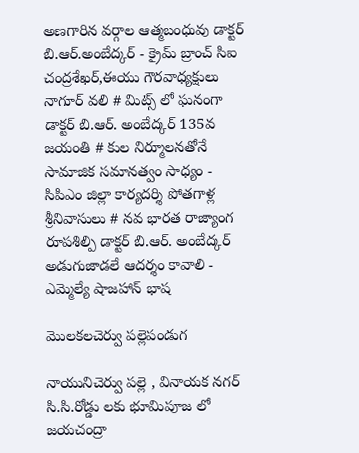అణగారిన వర్గాల ఆత్మబంధువు డాక్టర్ బి.ఆర్.అంబేద్కర్ - క్రైమ్ బ్రాంచ్ సిఐ చంద్రశేఖర్,ఈయు గౌరవాధ్యక్షులు నాగూర్ వలి # మిట్స్ లో ఘనంగా డాక్టర్ బి.ఆర్. అంబేద్కర్ 135వ జయంతి # కుల నిర్మూలనతోనే సామాజిక సమానత్వం సాధ్యం - సిపిఎం జిల్లా కార్యదర్శి పోతగాళ్ల శ్రీనివాసులు # నవ భారత రాజ్యాంగ రూపశిల్పి డాక్టర్ బి.ఆర్. అంబేద్కర్ అడుగుజాడలే ఆదర్శం కావాలి - ఎమ్మెల్యే షాజహాన్ భాష

మొలకలచెర్వు పల్లెపండుగ

నాయునిచెర్వు పల్లె , వినాయక నగర్ సి.సి.రోడ్డు లకు భూమిపూజ లో జయచంద్రా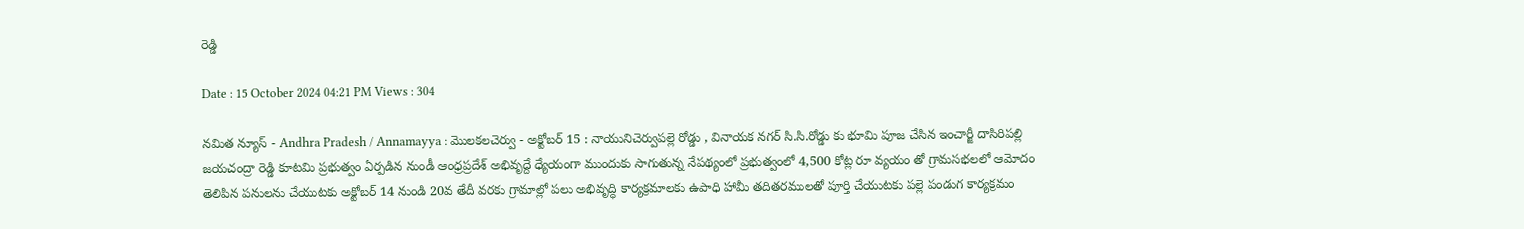రెడ్డి

Date : 15 October 2024 04:21 PM Views : 304

నమిత న్యూస్ - Andhra Pradesh / Annamayya : మొలకలచెర్వు - అక్టోబర్ 15 : నాయునిచెర్వుపల్లె రోడ్డు , వినాయక నగర్ సి.సి.రోడ్డు కు భూమి పూజ చేసిన ఇంచార్జీ దాసిరిపల్లి జయచంద్రా రెడ్డి కూటమి ప్రభుత్వం ఏర్పడిన నుండీ ఆంధ్రప్రదేశ్ అభివృద్దే ధ్యేయంగా ముందుకు సాగుతున్న నేపథ్యంలో ప్రభుత్వంలో 4,500 కోట్ల రూ వ్యయం తో గ్రామసభలలో ఆమోదం తెలిపిన పనులను చేయుటకు అక్టోబర్ 14 నుండి 20వ తేదీ వరకు గ్రామాల్లో పలు అభివృద్ధి కార్యక్రమాలకు ఉపాధి హామీ తదితరములతో పూర్తి చేయుటకు పల్లె పండుగ కార్యక్రమం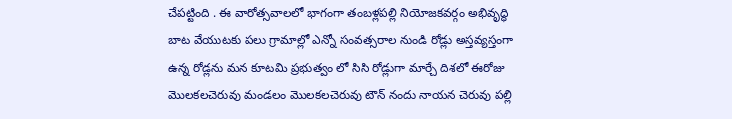చేపట్టింది . ఈ వారోత్సవాలలో భాగంగా తంబళ్లపల్లి నియోజకవర్గం అభివృద్ధి బాట వేయుటకు పలు గ్రామాల్లో ఎన్నో సంవత్సరాల నుండి రోడ్లు అస్తవ్యస్తంగా ఉన్న రోడ్లను మన కూటమి ప్రభుత్వం లో సిసి రోడ్లుగా మార్చే దిశలో ఈరోజు మొలకలచెరువు మండలం మొలకలచెరువు టౌన్ నందు నాయన చెరువు పల్లి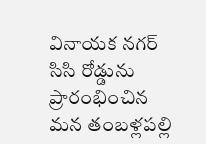వినాయక నగర్ సిసి రోడ్డును ప్రారంభించిన మన తంబళ్లపల్లి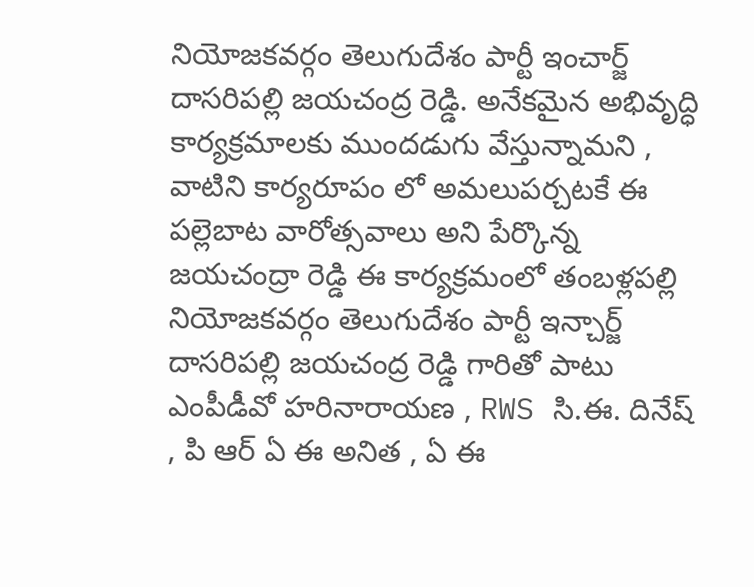నియోజకవర్గం తెలుగుదేశం పార్టీ ఇంచార్జ్ దాసరిపల్లి జయచంద్ర రెడ్డి. అనేకమైన అభివృద్ధి కార్యక్రమాలకు ముందడుగు వేస్తున్నామని , వాటిని కార్యరూపం లో అమలుపర్చటకే ఈ పల్లెబాట వారోత్సవాలు అని పేర్కొన్న జయచంద్రా రెడ్డి ఈ కార్యక్రమంలో తంబళ్లపల్లి నియోజకవర్గం తెలుగుదేశం పార్టీ ఇన్చార్జ్ దాసరిపల్లి జయచంద్ర రెడ్డి గారితో పాటు ఎంపీడీవో హరినారాయణ , RWS సి.ఈ. దినేష్ , పి ఆర్ ఏ ఈ అనిత , ఏ ఈ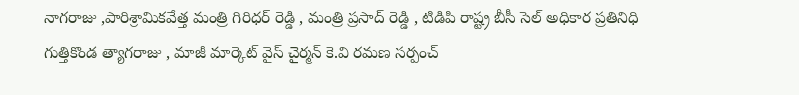నాగరాజు ,పారిశ్రామికవేత్త మంత్రి గిరిధర్ రెడ్డి , మంత్రి ప్రసాద్ రెడ్డి , టిడిపి రాష్ట్ర బీసీ సెల్ అధికార ప్రతినిధి గుత్తికొండ త్యాగరాజు , మాజీ మార్కెట్ వైస్ చైర్మన్ కె.వి రమణ సర్పంచ్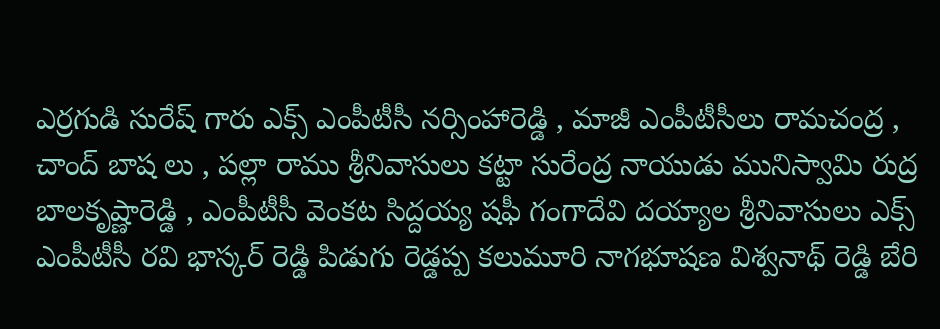ఎర్రగుడి సురేష్ గారు ఎక్స్ ఎంపీటీసీ నర్సింహారెడ్డి , మాజీ ఎంపీటీసీలు రామచంద్ర , చాంద్ బాష లు , పల్లా రాము శ్రీనివాసులు కట్టా సురేంద్ర నాయుడు మునిస్వామి రుద్ర బాలకృష్ణారెడ్డి , ఎంపీటీసీ వెంకట సిద్దయ్య షఫీ గంగాదేవి దయ్యాల శ్రీనివాసులు ఎక్స్ ఎంపీటీసీ రవి భాస్కర్ రెడ్డి పిడుగు రెడ్డప్ప కలుమూరి నాగభూషణ విశ్వనాథ్ రెడ్డి బేరి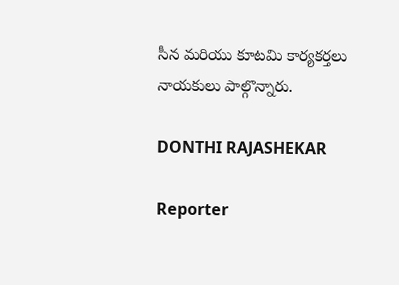సీన మరియు కూటమి కార్యకర్తలు నాయకులు పాల్గొన్నారు.

DONTHI RAJASHEKAR

Reporter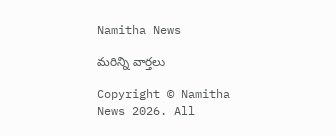Namitha News

మరిన్ని వార్తలు

Copyright © Namitha News 2026. All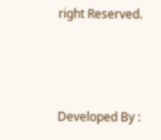right Reserved.



Developed By :